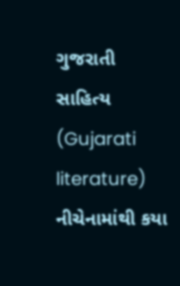ગુજરાતી સાહિત્ય (Gujarati literature)
નીચેનામાંથી કયા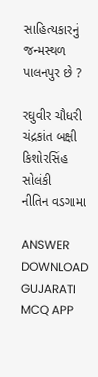સાહિત્યકારનું જન્મસ્થળ પાલનપુર છે ?

રઘુવીર ચૌધરી
ચંદ્રકાંત બક્ષી
કિશોરસિંહ સોલંકી
નીતિન વડગામા

ANSWER DOWNLOAD GUJARATI MCQ APP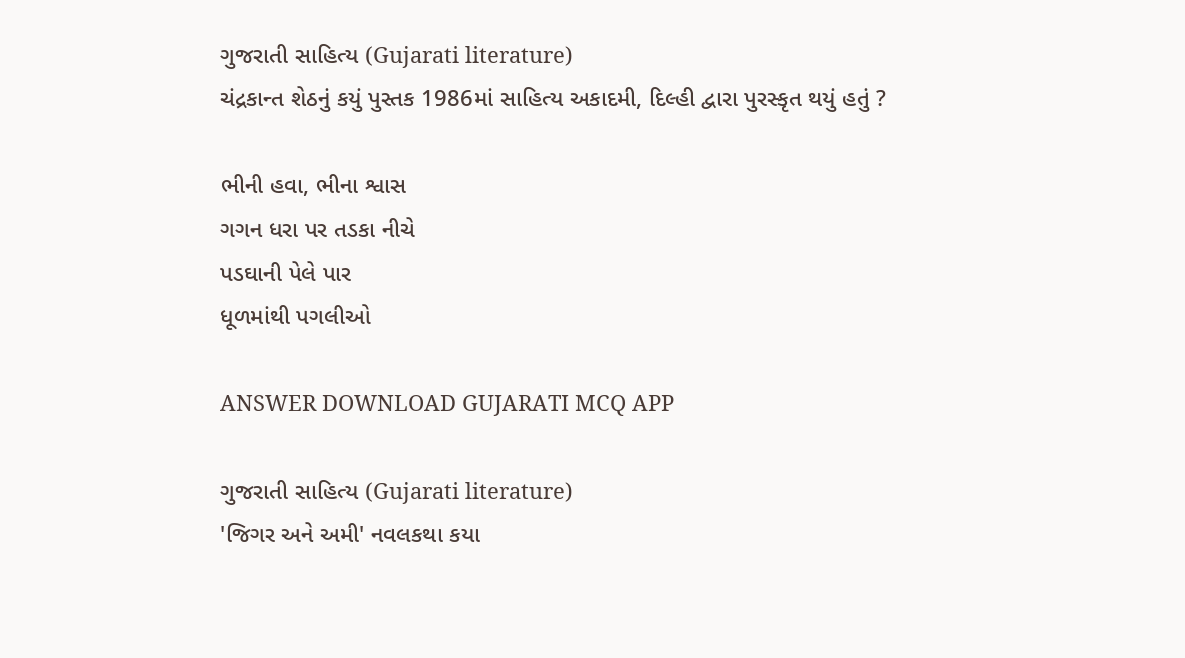ગુજરાતી સાહિત્ય (Gujarati literature)
ચંદ્રકાન્ત શેઠનું કયું પુસ્તક 1986માં સાહિત્ય અકાદમી, દિલ્હી દ્વારા પુરસ્કૃત થયું હતું ?

ભીની હવા, ભીના શ્વાસ
ગગન ધરા પર તડકા નીચે
પડઘાની પેલે પાર
ધૂળમાંથી પગલીઓ

ANSWER DOWNLOAD GUJARATI MCQ APP

ગુજરાતી સાહિત્ય (Gujarati literature)
'જિગર અને અમી' નવલકથા કયા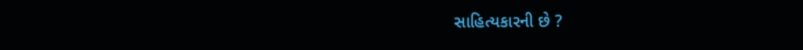સાહિત્યકારની છે ?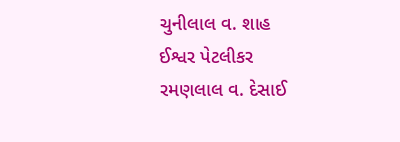ચુનીલાલ વ. શાહ
ઈશ્વર પેટલીકર
રમણલાલ વ. દેસાઈ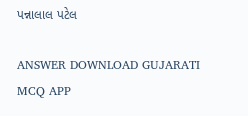પન્નાલાલ પટેલ

ANSWER DOWNLOAD GUJARATI MCQ APP